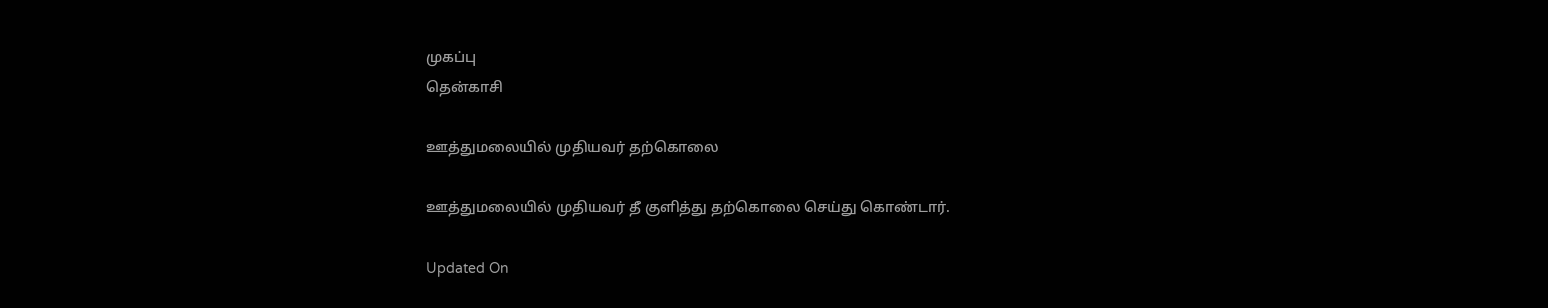முகப்பு
தென்காசி

ஊத்துமலையில் முதியவர் தற்கொலை

ஊத்துமலையில் முதியவர் தீ குளித்து தற்கொலை செய்து கொண்டார்.

Updated On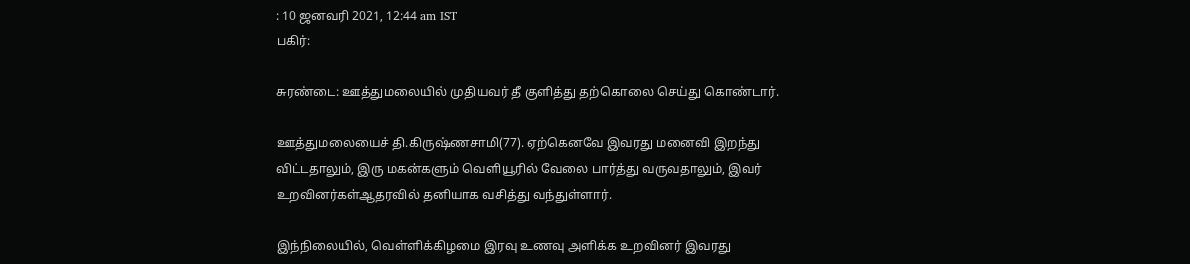: 10 ஜனவரி 2021, 12:44 am IST
பகிர்:

சுரண்டை: ஊத்துமலையில் முதியவர் தீ குளித்து தற்கொலை செய்து கொண்டார்.

ஊத்துமலையைச் தி.கிருஷ்ணசாமி(77). ஏற்கெனவே இவரது மனைவி இறந்து விட்டதாலும், இரு மகன்களும் வெளியூரில் வேலை பார்த்து வருவதாலும், இவர் உறவினர்கள்ஆதரவில் தனியாக வசித்து வந்துள்ளார்.

இந்நிலையில், வெள்ளிக்கிழமை இரவு உணவு அளிக்க உறவினர் இவரது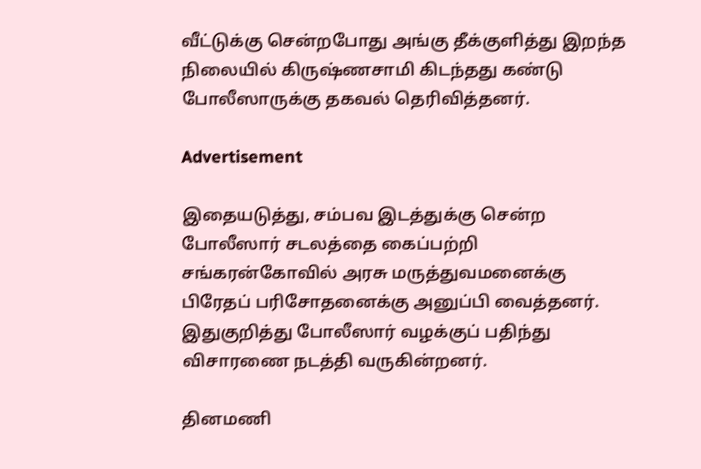வீட்டுக்கு சென்றபோது அங்கு தீக்குளித்து இறந்த நிலையில் கிருஷ்ணசாமி கிடந்தது கண்டு போலீஸாருக்கு தகவல் தெரிவித்தனர்.

Advertisement

இதையடுத்து, சம்பவ இடத்துக்கு சென்ற போலீஸார் சடலத்தை கைப்பற்றி சங்கரன்கோவில் அரசு மருத்துவமனைக்கு பிரேதப் பரிசோதனைக்கு அனுப்பி வைத்தனர். இதுகுறித்து போலீஸார் வழக்குப் பதிந்து விசாரணை நடத்தி வருகின்றனர்.

தினமணி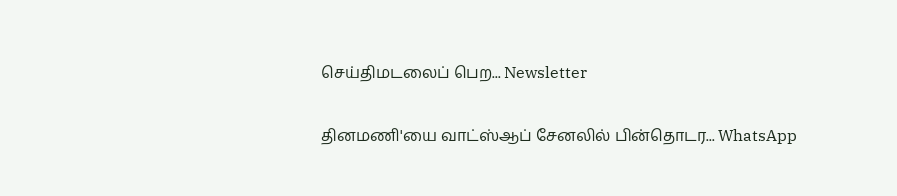செய்திமடலைப் பெற... Newsletter

தினமணி'யை வாட்ஸ்ஆப் சேனலில் பின்தொடர... WhatsApp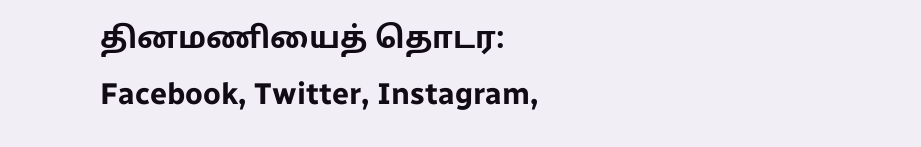தினமணியைத் தொடர: Facebook, Twitter, Instagram,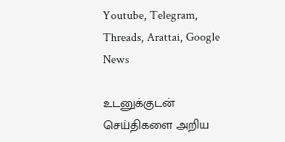Youtube, Telegram, Threads, Arattai, Google News

உடனுக்குடன் செய்திகளை அறிய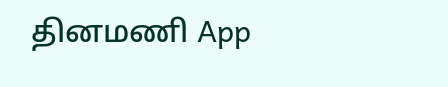தினமணி App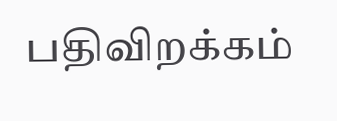பதிவிறக்கம்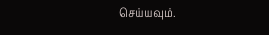செய்யவும்.